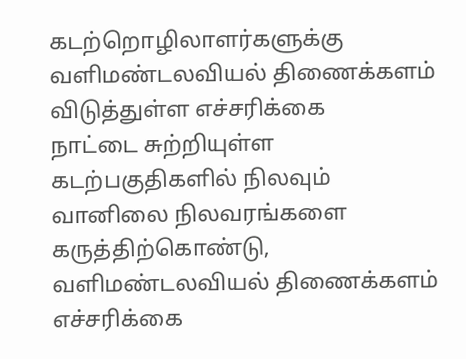கடற்றொழிலாளர்களுக்கு வளிமண்டலவியல் திணைக்களம் விடுத்துள்ள எச்சரிக்கை
நாட்டை சுற்றியுள்ள கடற்பகுதிகளில் நிலவும் வானிலை நிலவரங்களை கருத்திற்கொண்டு, வளிமண்டலவியல் திணைக்களம் எச்சரிக்கை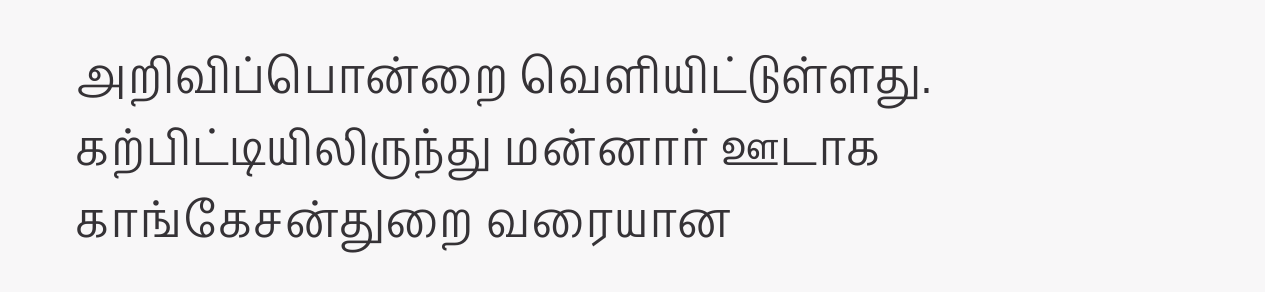அறிவிப்பொன்றை வெளியிட்டுள்ளது.
கற்பிட்டியிலிருந்து மன்னார் ஊடாக காங்கேசன்துறை வரையான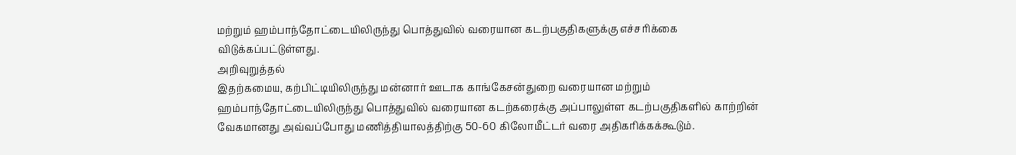மற்றும் ஹம்பாந்தோட்டையிலிருந்து பொத்துவில் வரையான கடற்பகுதிகளுக்கு எச்சரிக்கை விடுக்கப்பட்டுள்ளது.
அறிவுறுத்தல்
இதற்கமைய, கற்பிட்டியிலிருந்து மன்னார் ஊடாக காங்கேசன்துறை வரையான மற்றும் ஹம்பாந்தோட்டையிலிருந்து பொத்துவில் வரையான கடற்கரைக்கு அப்பாலுள்ள கடற்பகுதிகளில் காற்றின் வேகமானது அவ்வப்போது மணித்தியாலத்திற்கு 50-60 கிலோமீட்டர் வரை அதிகரிக்கக்கூடும்.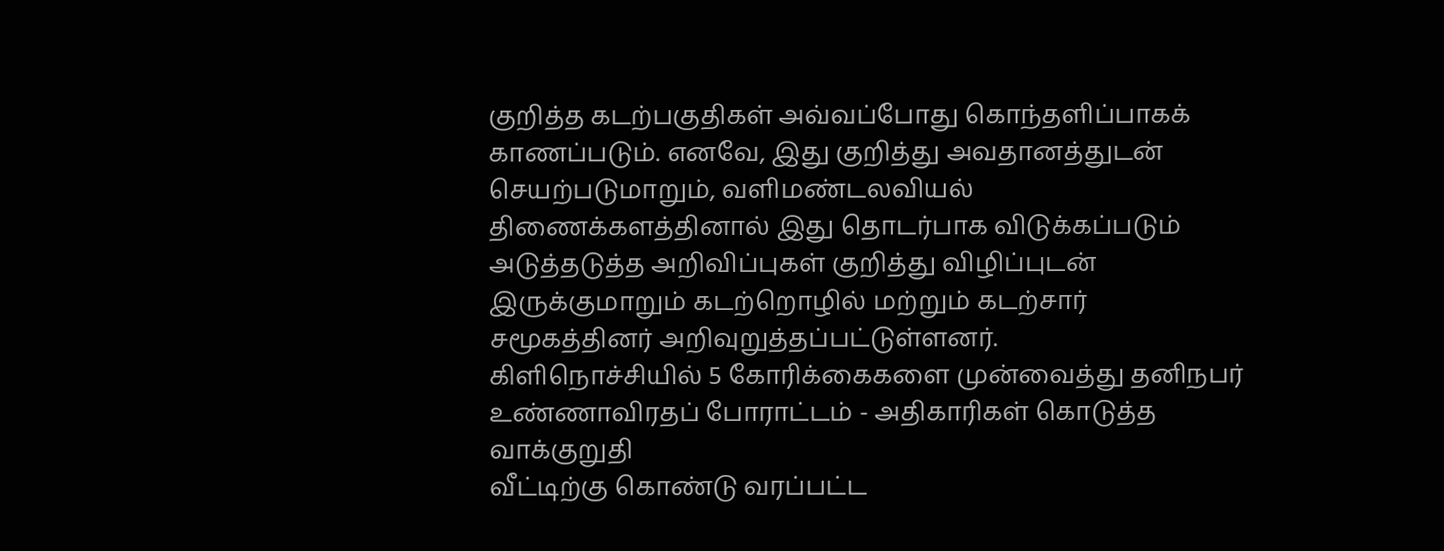குறித்த கடற்பகுதிகள் அவ்வப்போது கொந்தளிப்பாகக் காணப்படும். எனவே, இது குறித்து அவதானத்துடன் செயற்படுமாறும், வளிமண்டலவியல் திணைக்களத்தினால் இது தொடர்பாக விடுக்கப்படும் அடுத்தடுத்த அறிவிப்புகள் குறித்து விழிப்புடன் இருக்குமாறும் கடற்றொழில் மற்றும் கடற்சார் சமூகத்தினர் அறிவுறுத்தப்பட்டுள்ளனர்.
கிளிநொச்சியில் 5 கோரிக்கைகளை முன்வைத்து தனிநபர் உண்ணாவிரதப் போராட்டம் - அதிகாரிகள் கொடுத்த வாக்குறுதி
வீட்டிற்கு கொண்டு வரப்பட்ட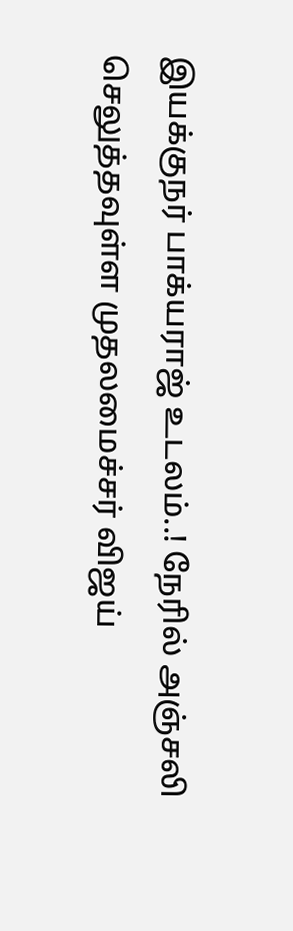இயக்குநர் பாக்யராஜ் உடலம்..! நேரில் அஞ்சலி செலுத்தவுள்ள முதலமைச்சர் விஜய்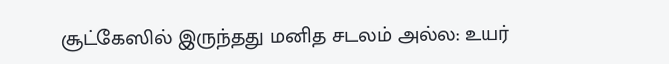சூட்கேஸில் இருந்தது மனித சடலம் அல்ல: உயர்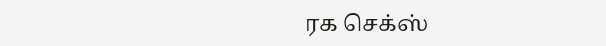ரக செக்ஸ்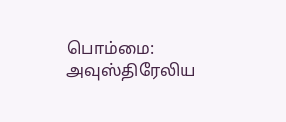பொம்மை: அவுஸ்திரேலிய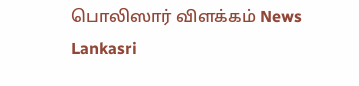பொலிஸார் விளக்கம் News Lankasri